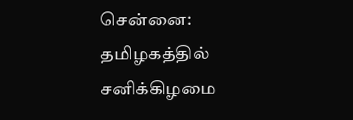சென்னை: தமிழகத்தில் சனிக்கிழமை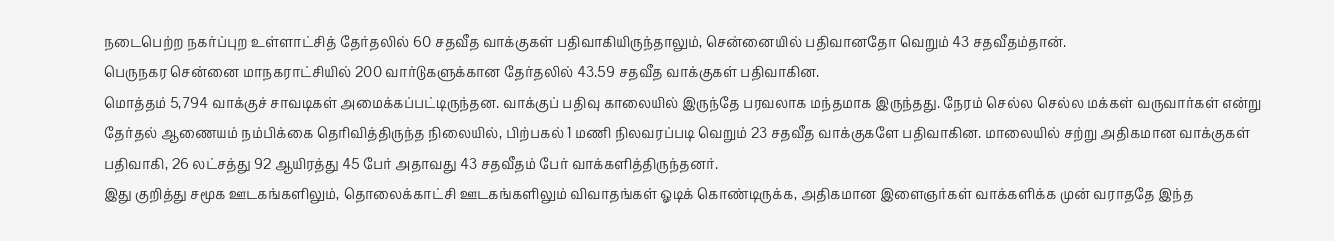நடைபெற்ற நகர்ப்புற உள்ளாட்சித் தேர்தலில் 60 சதவீத வாக்குகள் பதிவாகியிருந்தாலும், சென்னையில் பதிவானதோ வெறும் 43 சதவீதம்தான்.
பெருநகர சென்னை மாநகராட்சியில் 200 வார்டுகளுக்கான தேர்தலில் 43.59 சதவீத வாக்குகள் பதிவாகின.
மொத்தம் 5,794 வாக்குச் சாவடிகள் அமைக்கப்பட்டிருந்தன. வாக்குப் பதிவு காலையில் இருந்தே பரவலாக மந்தமாக இருந்தது. நேரம் செல்ல செல்ல மக்கள் வருவார்கள் என்று தேர்தல் ஆணையம் நம்பிக்கை தெரிவித்திருந்த நிலையில், பிற்பகல் 1 மணி நிலவரப்படி வெறும் 23 சதவீத வாக்குகளே பதிவாகின. மாலையில் சற்று அதிகமான வாக்குகள் பதிவாகி, 26 லட்சத்து 92 ஆயிரத்து 45 பேர் அதாவது 43 சதவீதம் பேர் வாக்களித்திருந்தனர்.
இது குறித்து சமூக ஊடகங்களிலும், தொலைக்காட்சி ஊடகங்களிலும் விவாதங்கள் ஓடிக் கொண்டிருக்க, அதிகமான இளைஞர்கள் வாக்களிக்க முன் வராததே இந்த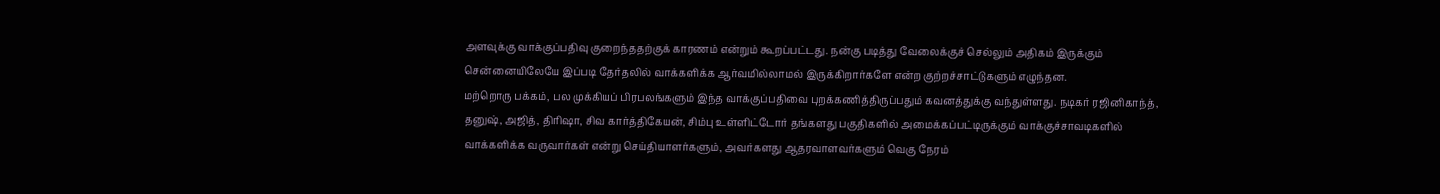அளவுக்கு வாக்குப்பதிவு குறைந்ததற்குக் காரணம் என்றும் கூறப்பட்டது. நன்கு படித்து வேலைக்குச் செல்லும் அதிகம் இருக்கும் சென்னையிலேயே இப்படி தேர்தலில் வாக்களிக்க ஆர்வமில்லாமல் இருக்கிறார்களே என்ற குற்றச்சாட்டுகளும் எழுந்தன.
மற்றொரு பக்கம், பல முக்கியப் பிரபலங்களும் இந்த வாக்குப்பதிவை புறக்கணித்திருப்பதும் கவனத்துக்கு வந்துள்ளது. நடிகர் ரஜினிகாந்த், தனுஷ், அஜித், திரிஷா, சிவ கார்த்திகேயன், சிம்பு உள்ளிட்டோர் தங்களது பகுதிகளில் அமைக்கப்பட்டிருக்கும் வாக்குச்சாவடிகளில் வாக்களிக்க வருவார்கள் என்று செய்தியாளர்களும், அவர்களது ஆதரவாளவர்களும் வெகு நேரம்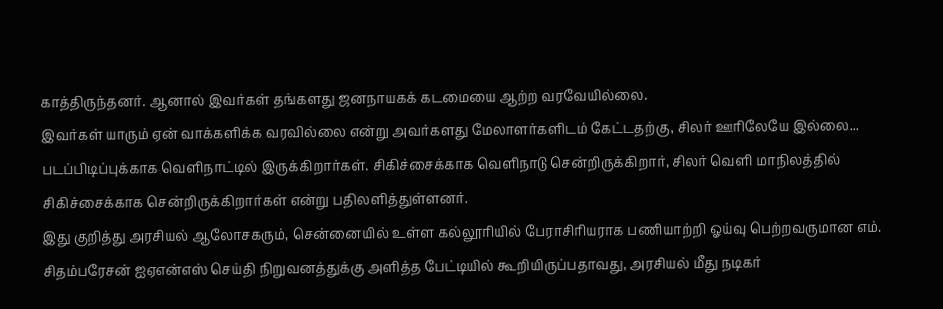காத்திருந்தனர். ஆனால் இவர்கள் தங்களது ஜனநாயகக் கடமையை ஆற்ற வரவேயில்லை.
இவர்கள் யாரும் ஏன் வாக்களிக்க வரவில்லை என்று அவர்களது மேலாளர்களிடம் கேட்டதற்கு, சிலர் ஊரிலேயே இல்லை... படப்பிடிப்புக்காக வெளிநாட்டில் இருக்கிறார்கள். சிகிச்சைக்காக வெளிநாடு சென்றிருக்கிறார், சிலர் வெளி மாநிலத்தில் சிகிச்சைக்காக சென்றிருக்கிறார்கள் என்று பதிலளித்துள்ளனர்.
இது குறித்து அரசியல் ஆலோசகரும், சென்னையில் உள்ள கல்லூரியில் பேராசிரியராக பணியாற்றி ஓய்வு பெற்றவருமான எம். சிதம்பரேசன் ஐஏஎன்எஸ் செய்தி நிறுவனத்துக்கு அளித்த பேட்டியில் கூறியிருப்பதாவது, அரசியல் மீது நடிகர்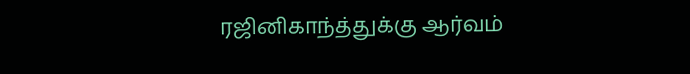ரஜினிகாந்த்துக்கு ஆர்வம்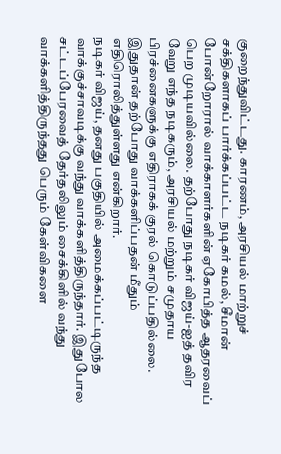குறைந்துவிட்டது. காரணம், அரசியல் மாற்றுச் சக்திகளாகப் பார்க்கப்பட்ட நடிகர் கமல், சீமான் போன்றோரால் வாக்காளர்களின் ஏகோபித்த ஆதரவைப் பெற முடியவில்லை. தற்போது நடிகர் விஜய்-ஐத் தவிர வேறு எந்த நடிகரும், அரசியல் மற்றும் சமுதாய பிரச்னைகளுக்கு எதிராகக் குரல் கொடுப்பதில்லை. இதுதான் தற்போது வாக்களிப்பதன் மீதும் எதிரொலித்துள்ளது என்கிறார்.
நடிகர் விஜய், தனது பகுதியில் அமைக்கப்பட்டிருந்த வாக்குச்சாவடிக்கு வந்து வாக்களித்திருந்தார். இதுபோல சட்டப்பேரவைத் தேர்தலிலும் சைக்கிளில் வந்து வாக்களித்திருந்தது பெரும் கேள்விகளை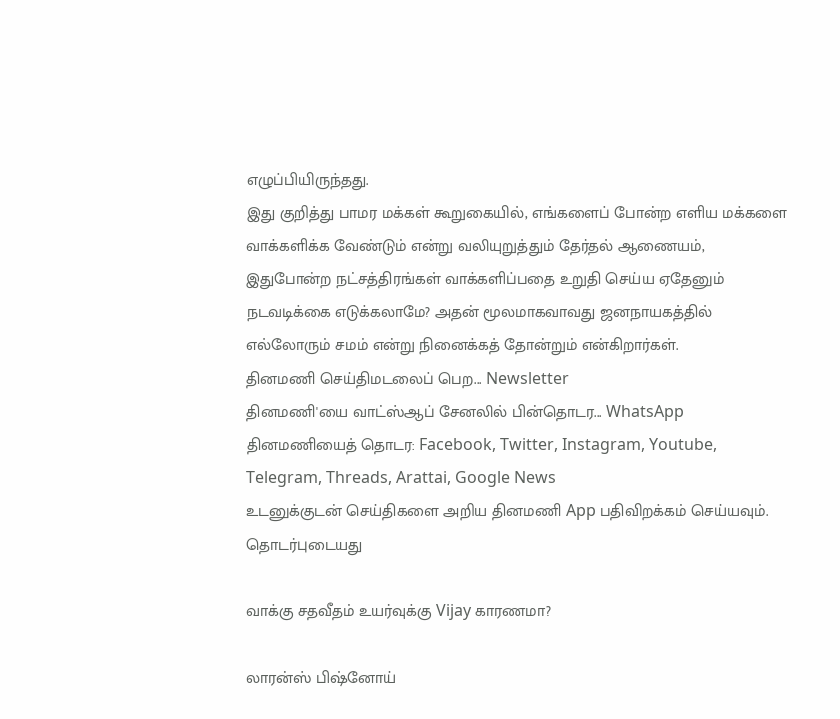எழுப்பியிருந்தது.
இது குறித்து பாமர மக்கள் கூறுகையில், எங்களைப் போன்ற எளிய மக்களை வாக்களிக்க வேண்டும் என்று வலியுறுத்தும் தேர்தல் ஆணையம், இதுபோன்ற நட்சத்திரங்கள் வாக்களிப்பதை உறுதி செய்ய ஏதேனும் நடவடிக்கை எடுக்கலாமே? அதன் மூலமாகவாவது ஜனநாயகத்தில் எல்லோரும் சமம் என்று நினைக்கத் தோன்றும் என்கிறார்கள்.
தினமணி செய்திமடலைப் பெற... Newsletter
தினமணி'யை வாட்ஸ்ஆப் சேனலில் பின்தொடர... WhatsApp
தினமணியைத் தொடர: Facebook, Twitter, Instagram, Youtube, Telegram, Threads, Arattai, Google News
உடனுக்குடன் செய்திகளை அறிய தினமணி App பதிவிறக்கம் செய்யவும்.
தொடர்புடையது

வாக்கு சதவீதம் உயர்வுக்கு Vijay காரணமா?

லாரன்ஸ் பிஷ்னோய்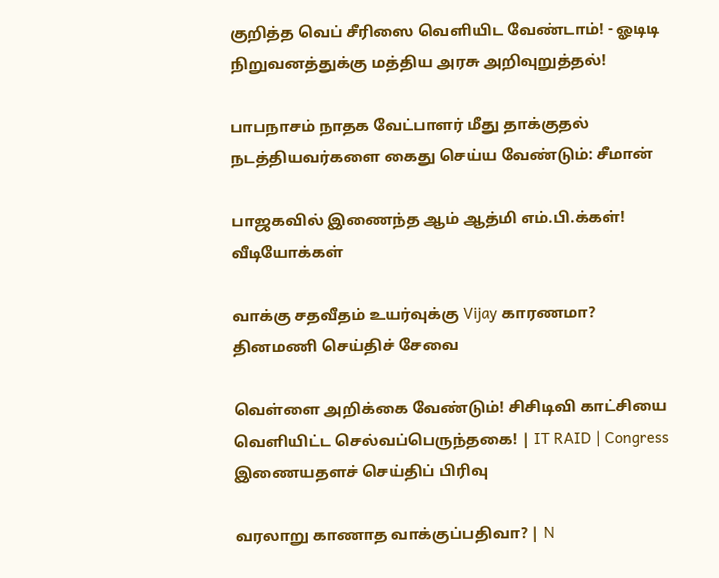குறித்த வெப் சீரிஸை வெளியிட வேண்டாம்! - ஓடிடி நிறுவனத்துக்கு மத்திய அரசு அறிவுறுத்தல்!

பாபநாசம் நாதக வேட்பாளர் மீது தாக்குதல் நடத்தியவர்களை கைது செய்ய வேண்டும்: சீமான்

பாஜகவில் இணைந்த ஆம் ஆத்மி எம்.பி.க்கள்!
வீடியோக்கள்

வாக்கு சதவீதம் உயர்வுக்கு Vijay காரணமா?
தினமணி செய்திச் சேவை

வெள்ளை அறிக்கை வேண்டும்! சிசிடிவி காட்சியை வெளியிட்ட செல்வப்பெருந்தகை! | IT RAID | Congress
இணையதளச் செய்திப் பிரிவு

வரலாறு காணாத வாக்குப்பதிவா? | N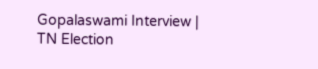Gopalaswami Interview | TN Election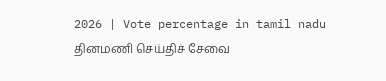2026 | Vote percentage in tamil nadu
தினமணி செய்திச் சேவை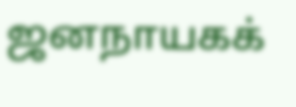ஜனநாயகக்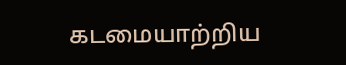கடமையாற்றிய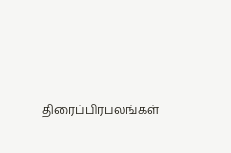திரைப்பிரபலங்கள்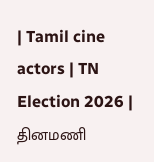| Tamil cine actors | TN Election 2026 |
தினமணி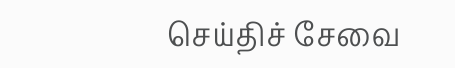செய்திச் சேவை